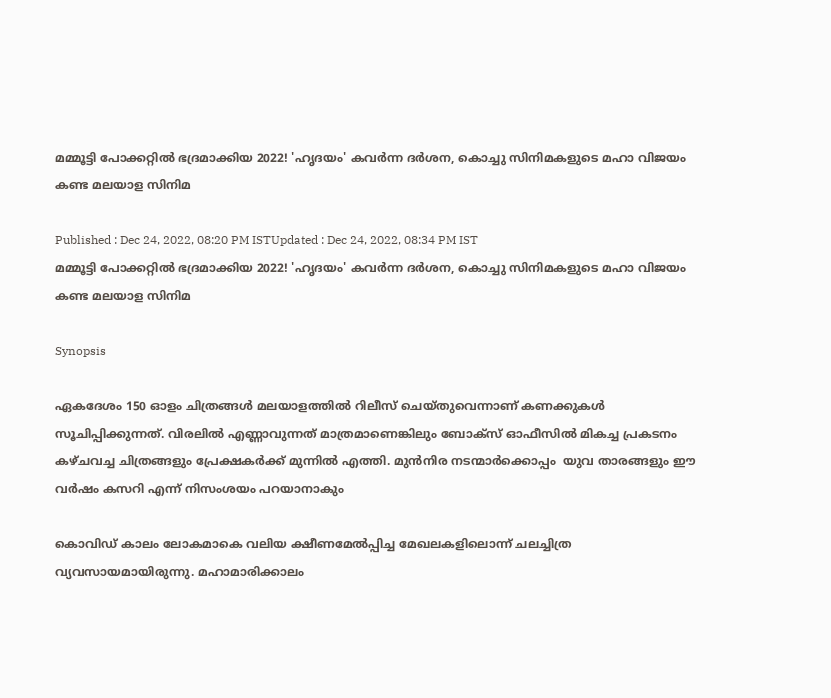മമ്മൂട്ടി പോക്കറ്റില്‍ ഭദ്രമാക്കിയ 2022! 'ഹൃദയം' കവർന്ന ദർശന, കൊച്ചു സിനിമകളുടെ മഹാ വിജയം കണ്ട മലയാള സിനിമ

Published : Dec 24, 2022, 08:20 PM ISTUpdated : Dec 24, 2022, 08:34 PM IST
മമ്മൂട്ടി പോക്കറ്റില്‍ ഭദ്രമാക്കിയ 2022! 'ഹൃദയം' കവർന്ന ദർശന, കൊച്ചു സിനിമകളുടെ മഹാ വിജയം കണ്ട മലയാള സിനിമ

Synopsis

ഏകദേശം 150 ഓളം ചിത്രങ്ങൾ‌ മലയാളത്തിൽ റിലീസ് ചെയ്തുവെന്നാണ് കണക്കുകൾ സൂചിപ്പിക്കുന്നത്. വിരലിൽ എണ്ണാവുന്നത് മാത്രമാണെങ്കിലും ബോക്സ് ഓഫീസിൽ മികച്ച പ്രകടനം കഴ്ചവച്ച ചിത്രങ്ങളും പ്രേക്ഷകർക്ക് മുന്നിൽ എത്തി. മുൻനിര നടന്മാർക്കൊപ്പം  യുവ താരങ്ങളും ഈ വർഷം കസറി എന്ന് നിസംശയം പറയാനാകും

കൊവിഡ് കാലം ലോകമാകെ വലിയ ക്ഷീണമേല്‍പ്പിച്ച മേഖലകളിലൊന്ന് ചലച്ചിത്ര വ്യവസായമായിരുന്നു. മഹാമാരിക്കാലം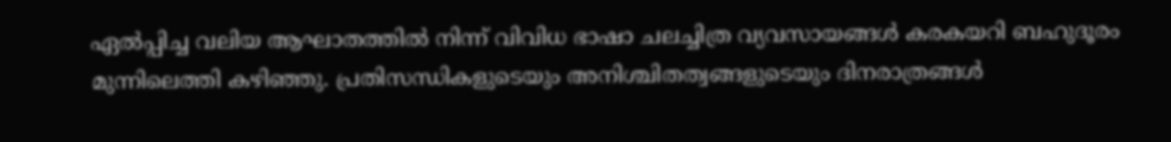ഏല്‍പ്പിച്ച വലിയ ആഘാതത്തില്‍ നിന്ന് വിവിധ ഭാഷാ ചലച്ചിത്ര വ്യവസായങ്ങള്‍ കരകയറി ബഹുദൂരം മുന്നിലെത്തി കഴിഞ്ഞു. പ്രതിസന്ധികളുടെയും അനിശ്ചിതത്വങ്ങളുടെയും ദിനരാത്രങ്ങൾ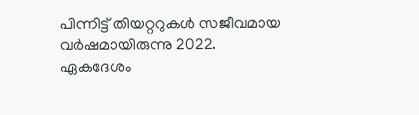പിന്നിട്ട് തിയറ്ററുകൾ സജീവമായ വർഷമായിരുന്നു 2022. ഏകദേശം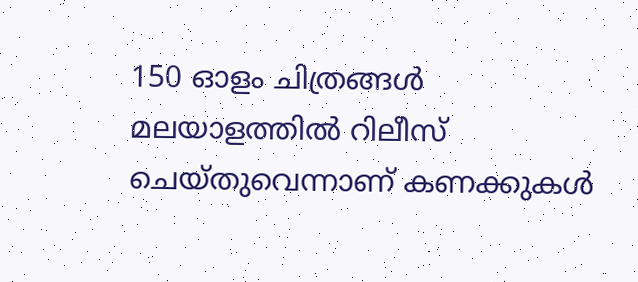150 ഓളം ചിത്രങ്ങൾ‌ മലയാളത്തിൽ റിലീസ് ചെയ്തുവെന്നാണ് കണക്കുകൾ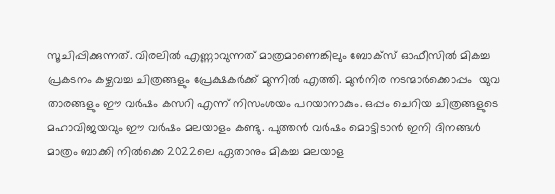സൂചിപ്പിക്കുന്നത്. വിരലിൽ എണ്ണാവുന്നത് മാത്രമാണെങ്കിലും ബോക്സ് ഓഫീസിൽ മികച്ച പ്രകടനം കഴ്ചവച്ച ചിത്രങ്ങളും പ്രേക്ഷകർക്ക് മുന്നിൽ എത്തി. മുൻനിര നടന്മാർക്കൊപ്പം  യുവ താരങ്ങളും ഈ വർഷം കസറി എന്ന് നിസംശയം പറയാനാകും. ഒപ്പം ചെറിയ ചിത്രങ്ങളുടെ മഹാവിജയവും ഈ വർഷം മലയാളം കണ്ടു. പുത്തൻ വർഷം മൊട്ടിടാൻ ഇനി ദിനങ്ങൾ മാത്രം ബാക്കി നിൽക്കെ 2022ലെ ഏതാനും മികച്ച മലയാള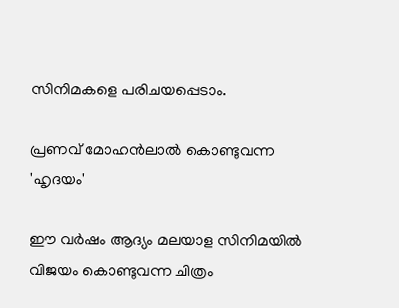സിനിമകളെ പരിചയപ്പെടാം.

പ്രണവ് മോഹൻലാൽ കൊണ്ടുവന്ന 'ഹൃദയം'

ഈ വർഷം ആദ്യം മലയാള സിനിമയിൽ വിജയം കൊണ്ടുവന്ന ചിത്രം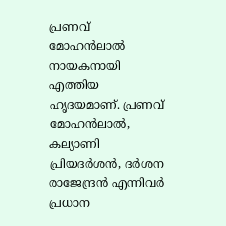പ്രണവ് മോഹൻലാൽ നായകനായി എത്തിയ ഹൃദയമാണ്. പ്രണവ് മോഹന്‍ലാല്‍, കല്യാണി പ്രിയദര്‍ശന്‍, ദര്‍ശന രാജേന്ദ്രന്‍ എന്നിവര്‍ പ്രധാന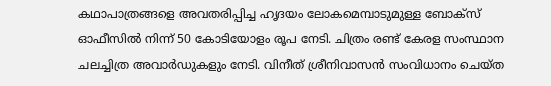കഥാപാത്രങ്ങളെ അവതരിപ്പിച്ച ഹൃദയം ലോകമെമ്പാടുമുള്ള ബോക്സ് ഓഫീസില്‍ നിന്ന് 50 കോടിയോളം രൂപ നേടി. ചിത്രം രണ്ട് കേരള സംസ്ഥാന ചലച്ചിത്ര അവാര്‍ഡുകളും നേടി. വിനീത് ശ്രീനിവാസൻ സംവിധാനം ചെയ്ത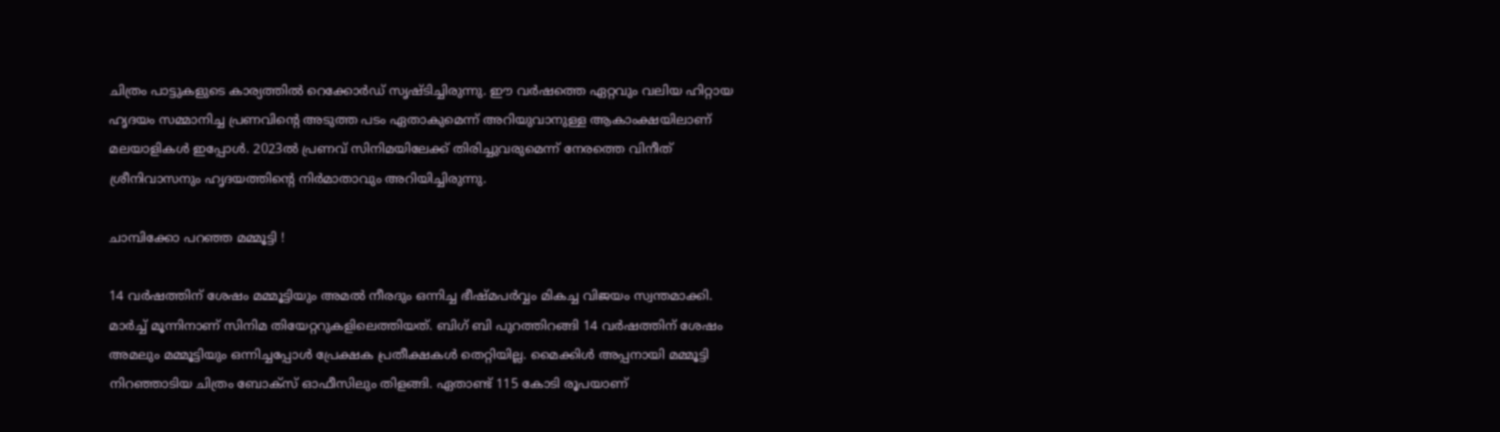ചിത്രം പാട്ടുകളുടെ കാര്യത്തിൽ റെക്കോർഡ് സൃഷ്ടിച്ചിരുന്നു. ഈ വര്‍ഷത്തെ ഏറ്റവും വലിയ ഹിറ്റായ ഹൃദയം സമ്മാനിച്ച പ്രണവിന്റെ അടുത്ത പടം ഏതാകുമെന്ന് അറിയുവാനുള്ള ആകാംക്ഷയിലാണ് മലയാളികൾ ഇപ്പോൾ. 2023ല്‍ പ്രണവ് സിനിമയിലേക്ക് തിരിച്ചുവരുമെന്ന് നേരത്തെ വിനീത് ശ്രീനിവാസനും ഹൃദയത്തിന്‍റെ നിര്‍മാതാവും അറിയിച്ചിരുന്നു.

ചാമ്പിക്കോ പറഞ്ഞ മമ്മൂട്ടി !

14 വര്‍ഷത്തിന് ശേഷം മമ്മൂട്ടിയും അമല്‍ നീരദും ഒന്നിച്ച ഭീഷ്മപര്‍വ്വം മികച്ച വിജയം സ്വന്തമാക്കി. മാര്‍ച്ച് മൂന്നിനാണ് സിനിമ തിയേറ്ററുകളിലെത്തിയത്. ബിഗ് ബി പുറത്തിറങ്ങി 14 വര്‍ഷത്തിന് ശേഷം അമലും മമ്മൂട്ടിയും ഒന്നിച്ചപ്പോള്‍ പ്രേക്ഷക പ്രതീക്ഷകള്‍ തെറ്റിയില്ല. മൈക്കിൾ അപ്പനായി മമ്മൂട്ടി നിറഞ്ഞാടിയ ചിത്രം ബോക്സ് ഓഫീസിലും തിളങ്ങി. ഏതാണ്ട് 115 കോടി രൂപയാണ്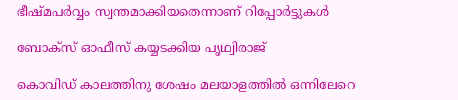ഭീഷ്മപർവ്വം സ്വന്തമാക്കിയതെന്നാണ് റിപ്പോർട്ടുകൾ

ബോക്സ് ഓഫീസ് കയ്യടക്കിയ പൃഥ്വിരാജ്

കൊവിഡ് കാലത്തിനു ശേഷം മലയാളത്തില്‍ ഒന്നിലേറെ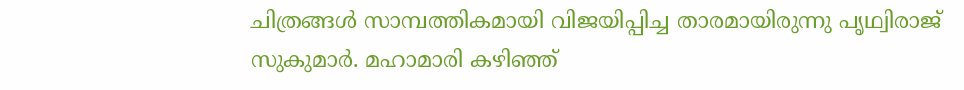ചിത്രങ്ങള്‍ സാമ്പത്തികമായി വിജയിപ്പിച്ച താരമായിരുന്നു പൃഥ്വിരാജ് സുകുമാർ. മഹാമാരി കഴിഞ്ഞ്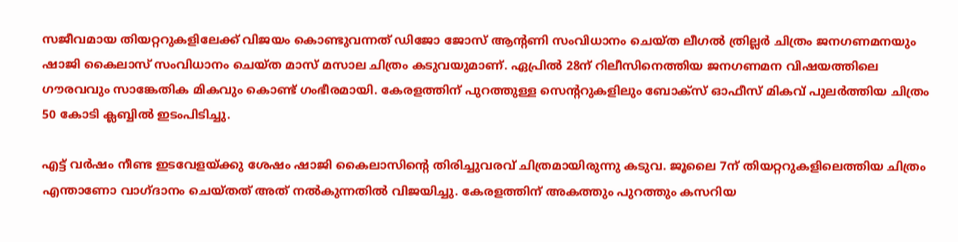സജീവമായ തിയറ്ററുകളിലേക്ക് വിജയം കൊണ്ടുവന്നത് ഡിജോ ജോസ് ആന്‍റണി സംവിധാനം ചെയ്‍ത ലീഗല്‍ ത്രില്ലര്‍ ചിത്രം ജനഗണമനയും ഷാജി കൈലാസ് സംവിധാനം ചെയ്ത മാസ് മസാല ചിത്രം കടുവയുമാണ്. ഏപ്രില്‍ 28ന് റിലീസിനെത്തിയ ജനഗണമന വിഷയത്തിലെ ഗൗരവവും സാങ്കേതിക മികവും കൊണ്ട് ഗംഭീരമായി. കേരളത്തിന് പുറത്തുള്ള സെന്‍ററുകളിലും ബോക്സ് ഓഫീസ് മികവ് പുലര്‍ത്തിയ ചിത്രം ‌ 50 കോടി ക്ലബ്ബില്‍ ഇടംപിടിച്ചു.

എട്ട് വര്‍ഷം നീണ്ട ഇടവേളയ്ക്കു ശേഷം ഷാജി കൈലാസിന്‍റെ തിരിച്ചുവരവ് ചിത്രമായിരുന്നു കടുവ. ജൂലൈ 7ന് തിയറ്ററുകളിലെത്തിയ ചിത്രം എന്താണോ വാഗ്‍ദാനം ചെയ്‍തത് അത് നല്‍കുന്നതില്‍ വിജയിച്ചു. കേരളത്തിന് അകത്തും പുറത്തും കസറിയ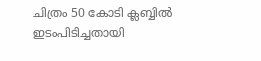ചിത്രം 50 കോടി ക്ലബ്ബില്‍ ഇടംപിടിച്ചതായി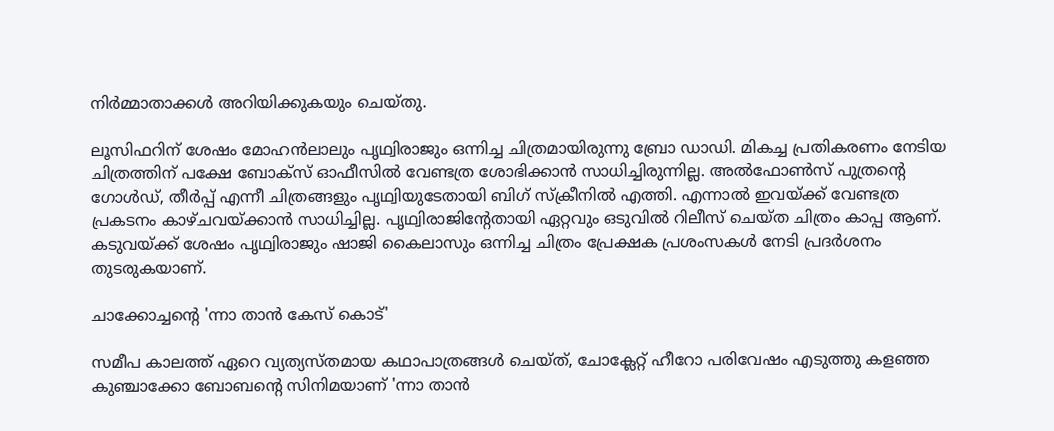നിര്‍മ്മാതാക്കള്‍ അറിയിക്കുകയും ചെയ്തു.

ലൂസിഫറിന് ശേഷം മോഹൻലാലും പൃഥ്വിരാജും ഒന്നിച്ച ചിത്രമായിരുന്നു ബ്രോ ഡാഡി. മികച്ച പ്രതികരണം നേടിയ ചിത്രത്തിന് പക്ഷേ ബോക്സ് ഓഫീസിൽ വേണ്ടത്ര ശോഭിക്കാൻ സാധിച്ചിരുന്നില്ല. അൽഫോൺസ് പുത്രന്റെ ഗോൾഡ്, തീർപ്പ് എന്നീ ചിത്രങ്ങളും പൃഥ്വിയുടേതായി ബിഗ് സ്ക്രീനിൽ എത്തി. എന്നാൽ ഇവയ്ക്ക് വേണ്ടത്ര പ്രകടനം കാഴ്ചവയ്ക്കാൻ സാധിച്ചില്ല. പൃഥ്വിരാജിന്റേതായി ഏറ്റവും ഒടുവിൽ റിലീസ് ചെയ്ത ചിത്രം കാപ്പ ആണ്. കടുവയ്ക്ക് ശേഷം പൃഥ്വിരാജും ഷാജി കൈലാസും ഒന്നിച്ച ചിത്രം പ്രേക്ഷക പ്രശംസകൾ നേടി പ്രദർശനം തുടരുകയാണ്.

ചാക്കോച്ചന്റെ 'ന്നാ താന്‍ കേസ് കൊട്'

സമീപ കാലത്ത് ഏറെ വ്യത്യസ്തമായ കഥാപാത്രങ്ങൾ ചെയ്ത്, ചോക്ലേറ്റ് ഹീറോ പരിവേഷം എടുത്തു കളഞ്ഞ കുഞ്ചാക്കോ ബോബന്റെ സിനിമയാണ് 'ന്നാ താന്‍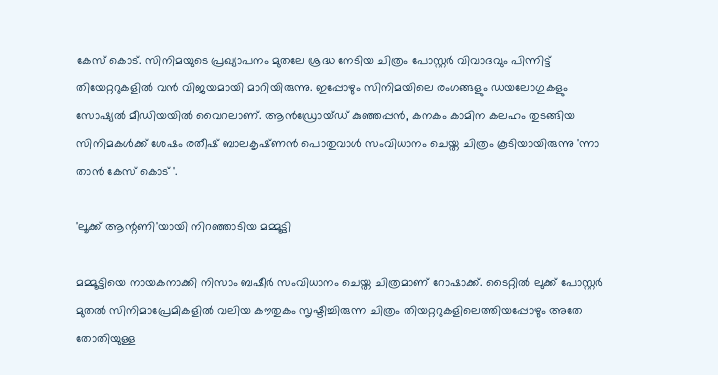കേസ് കൊട്. സിനിമയുടെ പ്രഖ്യാപനം മുതലേ ശ്രദ്ധ നേടിയ ചിത്രം പോസ്റ്റര്‍ വിവാദവും പിന്നിട്ട് തിയേറ്ററുകളില്‍ വന്‍ വിജയമായി മാറിയിരുന്നു. ഇപ്പോഴും സിനിമയിലെ രംഗങ്ങളും ഡയലോഗുകളും സോഷ്യല്‍ മീഡിയയില്‍ വൈറലാണ്. ആന്‍ഡ്രോയ്ഡ് കുഞ്ഞപ്പൻ, കനകം കാമിന കലഹം തുടങ്ങിയ സിനിമകൾക്ക് ശേഷം രതീഷ് ബാലകൃഷ്‍ണന്‍ പൊതുവാൾ സംവിധാനം ചെയ്ത ചിത്രം കൂടിയായിരുന്നു 'ന്നാ താന്‍ കേസ് കൊട് '.

'ലൂക്ക് ആന്റണി'യായി നിറഞ്ഞാടിയ മമ്മൂട്ടി

മമ്മൂട്ടിയെ നായകനാക്കി നിസാം ബഷീര്‍ സംവിധാനം ചെയ്ത ചിത്രമാണ് റോഷാക്ക്. ടൈറ്റില്‍ ലുക്ക് പോസ്റ്റര്‍ മുതല്‍ സിനിമാപ്രേമികളില്‍ വലിയ കൗതുകം സൃഷ്ടിച്ചിരുന്ന ചിത്രം തിയറ്ററുകളിലെത്തിയപ്പോഴും അതേ തോതിയുള്ള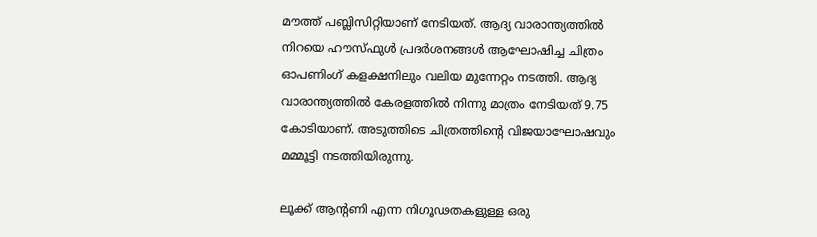മൗത്ത് പബ്ലിസിറ്റിയാണ് നേടിയത്. ആദ്യ വാരാന്ത്യത്തില്‍ നിറയെ ഹൗസ്ഫുള്‍ പ്രദര്‍ശനങ്ങള്‍ ആഘോഷിച്ച ചിത്രം ഓപണിംഗ് കളക്ഷനിലും വലിയ മുന്നേറ്റം നടത്തി. ആദ്യ വാരാന്ത്യത്തില്‍ കേരളത്തില്‍ നിന്നു മാത്രം നേടിയത് 9.75 കോടിയാണ്. അടുത്തിടെ ചിത്രത്തിന്റെ വിജയാഘോഷവും മമ്മൂട്ടി നടത്തിയിരുന്നു.

ലൂക്ക് ആന്‍റണി എന്ന നിഗൂഢതകളുള്ള ഒരു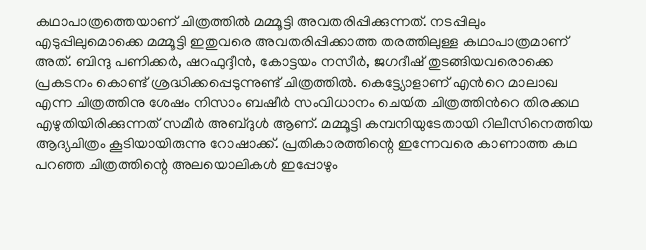കഥാപാത്രത്തെയാണ് ചിത്രത്തില്‍ മമ്മൂട്ടി അവതരിപ്പിക്കുന്നത്. നടപ്പിലും എടുപ്പിലുമൊക്കെ മമ്മൂട്ടി ഇതുവരെ അവതരിപ്പിക്കാത്ത തരത്തിലുള്ള കഥാപാത്രമാണ് അത്. ബിന്ദു പണിക്കര്‍, ഷറഫുദ്ദീന്‍, കോട്ടയം നസീര്‍, ജഗദീഷ് തുടങ്ങിയവരൊക്കെ പ്രകടനം കൊണ്ട് ശ്രദ്ധിക്കപ്പെടുന്നുണ്ട് ചിത്രത്തില്‍. കെട്ട്യോളാണ് എന്‍റെ മാലാഖ എന്ന ചിത്രത്തിനു ശേഷം നിസാം ബഷീര്‍ സംവിധാനം ചെയ്‍ത ചിത്രത്തിന്‍റെ തിരക്കഥ എഴുതിയിരിക്കുന്നത് സമീര്‍ അബ്ദുള്‍ ആണ്. മമ്മൂട്ടി കമ്പനിയുടേതായി റിലീസിനെത്തിയ ആദ്യചിത്രം കൂടിയായിരുന്നു റോഷാക്ക്. പ്രതികാരത്തിന്റെ ഇന്നേവരെ കാണാത്ത കഥ പറഞ്ഞ ചിത്രത്തിന്റെ അലയൊലികൾ ഇപ്പോഴും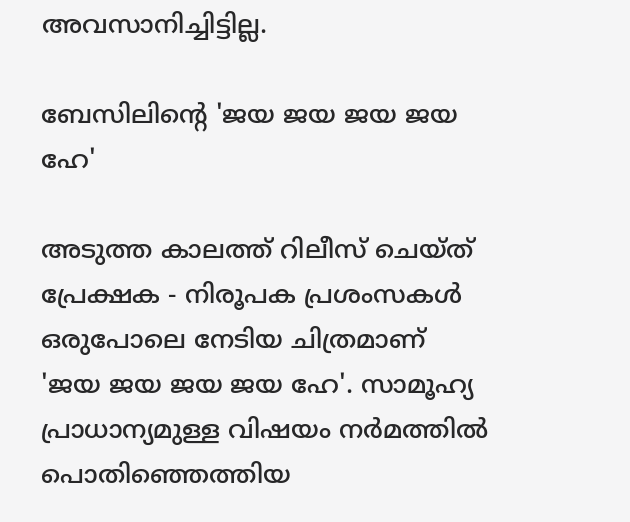അവസാനിച്ചിട്ടില്ല.

ബേസിലിന്റെ 'ജയ ജയ ജയ ജയ ഹേ'

അടുത്ത കാലത്ത് റിലീസ് ചെയ്ത് പ്രേക്ഷക - നിരൂപക പ്രശംസകൾ ഒരുപോലെ നേടിയ ചിത്രമാണ് 'ജയ ജയ ജയ ജയ ഹേ'. സാമൂഹ്യ പ്രാധാന്യമുള്ള വിഷയം നര്‍മത്തില്‍ പൊതിഞ്ഞെത്തിയ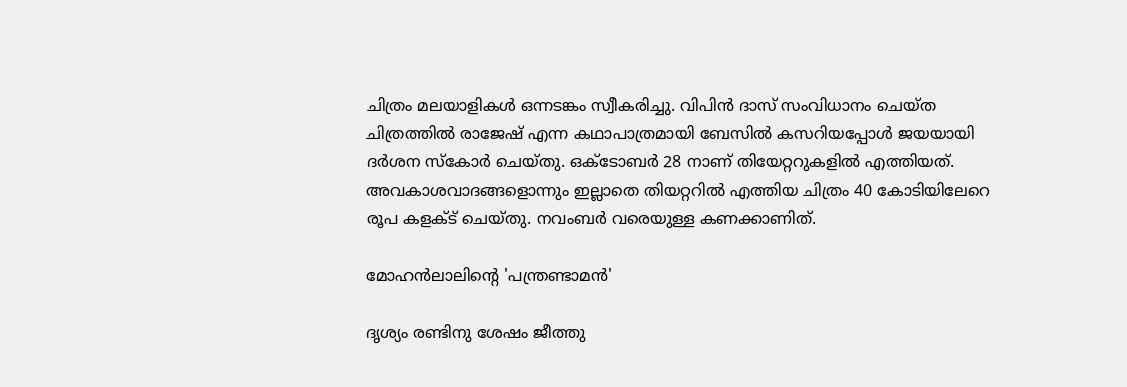ചിത്രം മലയാളികൾ ഒന്നടങ്കം സ്വീകരിച്ചു. വിപിൻ ദാസ് സംവിധാനം ചെയ്ത ചിത്രത്തിൽ രാജേഷ് എന്ന കഥാപാത്രമായി ബേസിൽ കസറിയപ്പോൾ ജയയായി ദർശന സ്കോർ ചെയ്തു. ഒക്ടോബര്‍ 28 നാണ് തിയേറ്ററുകളില്‍ എത്തിയത്. അവകാശവാദങ്ങളൊന്നും ഇല്ലാതെ തിയറ്ററിൽ എത്തിയ ചിത്രം 40 കോടിയിലേറെ രൂപ കളക്ട് ചെയ്തു. നവംബർ വരെയുള്ള കണക്കാണിത്.

മോഹൻലാലിന്റെ 'പന്ത്രണ്ടാമൻ'

ദൃശ്യം രണ്ടിനു ശേഷം ജീത്തു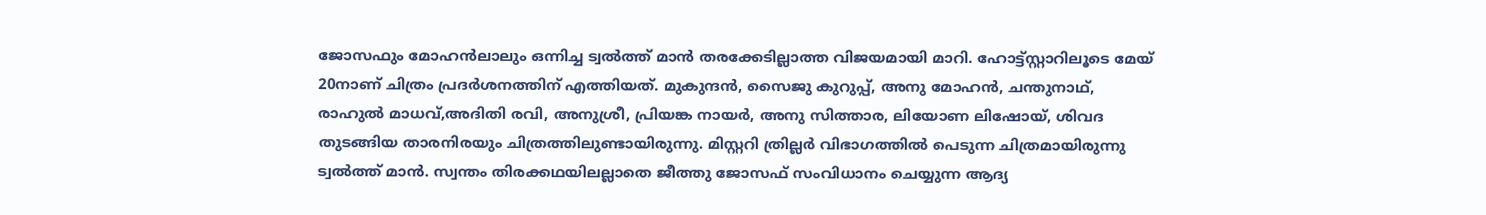ജോസഫും മോഹന്‍ലാലും ഒന്നിച്ച ട്വല്‍ത്ത് മാന്‍ തരക്കേടില്ലാത്ത വിജയമായി മാറി. ഹോട്ട്സ്റ്റാറിലൂടെ മേയ് 20നാണ് ചിത്രം പ്രദര്‍ശനത്തിന് എത്തിയത്. മുകുന്ദന്‍, സൈജു കുറുപ്പ്, അനു മോഹന്‍, ചന്തുനാഥ്, രാഹുല്‍ മാധവ്,അദിതി രവി, അനുശ്രീ, പ്രിയങ്ക നായര്‍, അനു സിത്താര, ലിയോണ ലിഷോയ്, ശിവദ തുടങ്ങിയ താരനിരയും ചിത്രത്തിലുണ്ടായിരുന്നു. മിസ്റ്ററി ത്രില്ലര്‍ വിഭാഗത്തില്‍ പെടുന്ന ചിത്രമായിരുന്നു ട്വൽത്ത് മാൻ. സ്വന്തം തിരക്കഥയിലല്ലാതെ ജീത്തു ജോസഫ് സംവിധാനം ചെയ്യുന്ന ആദ്യ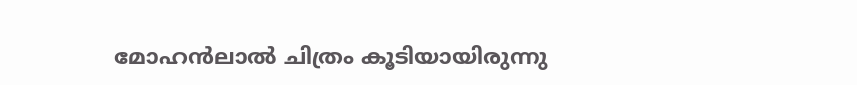മോഹന്‍ലാല്‍ ചിത്രം കൂടിയായിരുന്നു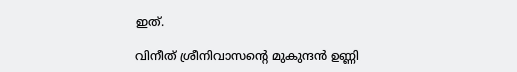ഇത്.

വിനീത് ശ്രീനിവാസന്റെ മുകുന്ദന്‍ ഉണ്ണി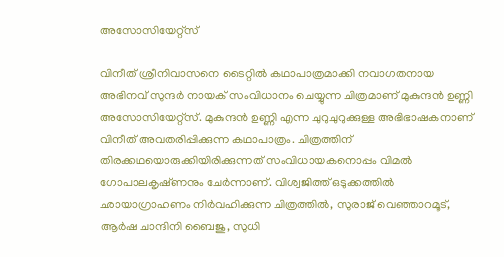അസോസിയേറ്റ്സ്

വിനീത് ശ്രീനിവാസനെ ടൈറ്റില്‍ കഥാപാത്രമാക്കി നവാഗതനായ അഭിനവ് സുന്ദര്‍ നായക് സംവിധാനം ചെയ്യുന്ന ചിത്രമാണ് മുകുന്ദന്‍ ഉണ്ണി അസോസിയേറ്റ്സ്. മുകുന്ദന്‍ ഉണ്ണി എന്ന ചുറുചുറുക്കുള്ള അഭിഭാഷകനാണ് വിനീത് അവതരിപ്പിക്കുന്ന കഥാപാത്രം. ചിത്രത്തിന് തിരക്കഥയൊരുക്കിയിരിക്കുന്നത് സംവിധായകനൊപ്പം വിമൽ ഗോപാലകൃഷ്‍ണനും ചേര്‍ന്നാണ്. വിശ്വജിത്ത് ഒടുക്കത്തിൽ ഛായാഗ്രാഹണം നിർവഹിക്കുന്ന ചിത്രത്തിൽ, സുരാജ് വെഞ്ഞാറമൂട്, ആർഷ ചാന്ദിനി ബൈജു, സുധി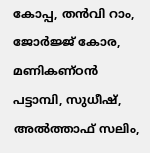കോപ്പ, തൻവി റാം, ജോർജ്ജ് കോര, മണികണ്ഠൻ പട്ടാമ്പി, സുധീഷ്, അൽത്താഫ് സലിം,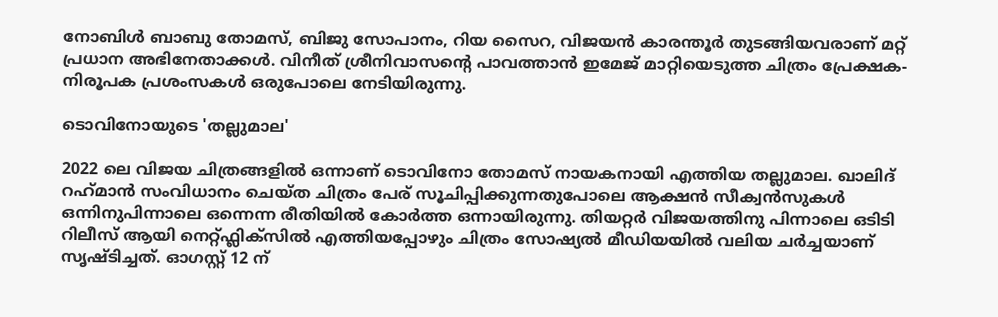നോബിൾ ബാബു തോമസ്, ബിജു സോപാനം, റിയ സൈറ, വിജയൻ കാരന്തൂർ തുടങ്ങിയവരാണ് മറ്റ് പ്രധാന അഭിനേതാക്കൾ. വിനീത് ശ്രീനിവാസന്റെ പാവത്താൻ ഇമേജ് മാറ്റിയെടുത്ത ചിത്രം പ്രേക്ഷക- നിരൂപക പ്രശംസകൾ ഒരുപോലെ നേടിയിരുന്നു.

ടൊവിനോയുടെ 'തല്ലുമാല'

2022 ലെ വിജയ ചിത്രങ്ങളിൽ ഒന്നാണ് ടൊവിനോ തോമസ് നായകനായി എത്തിയ തല്ലുമാല. ഖാലിദ് റഹ്‍മാന്‍ സംവിധാനം ചെയ്‍ത ചിത്രം പേര് സൂചിപ്പിക്കുന്നതുപോലെ ആക്ഷന്‍ സീക്വന്‍സുകള്‍ ഒന്നിനുപിന്നാലെ ഒന്നെന്ന രീതിയില്‍ കോര്‍ത്ത ഒന്നായിരുന്നു. തിയറ്റര്‍ വിജയത്തിനു പിന്നാലെ ഒടിടി റിലീസ് ആയി നെറ്റ്ഫ്ലിക്സില്‍ എത്തിയപ്പോഴും ചിത്രം സോഷ്യല്‍ മീഡിയയില്‍ വലിയ ചര്‍ച്ചയാണ് സൃഷ്ടിച്ചത്. ഓഗസ്റ്റ് 12 ന്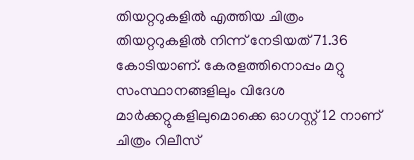തിയറ്ററുകളില്‍ എത്തിയ ചിത്രം തിയറ്ററുകളില്‍ നിന്ന് നേടിയത് 71.36 കോടിയാണ്. കേരളത്തിനൊപ്പം മറ്റു സംസ്ഥാനങ്ങളിലും വിദേശ മാര്‍ക്കറ്റുകളിലുമൊക്കെ ഓഗസ്റ്റ് 12 നാണ് ചിത്രം റിലീസ്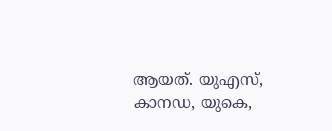ആയത്. യുഎസ്, കാനഡ, യുകെ,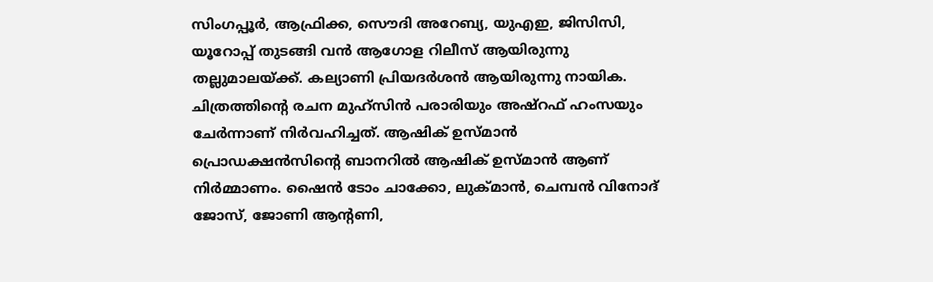സിംഗപ്പൂര്‍, ആഫ്രിക്ക, സൌദി അറേബ്യ, യുഎഇ, ജിസിസി, യൂറോപ്പ് തുടങ്ങി വന്‍ ആഗോള റിലീസ് ആയിരുന്നു തല്ലുമാലയ്ക്ക്. കല്യാണി പ്രിയദർശൻ ആയിരുന്നു നായിക. ചിത്രത്തിന്‍റെ രചന മുഹ്‍സിന്‍ പരാരിയും അഷ്‍റഫ് ഹംസയും ചേര്‍ന്നാണ് നിർവഹിച്ചത്. ആഷിക് ഉസ്‍മാന്‍ പ്രൊഡക്ഷന്‍സിന്‍റെ ബാനറില്‍ ആഷിക് ഉസ്‍മാന്‍ ആണ് നിര്‍മ്മാണം. ഷൈന്‍ ടോം ചാക്കോ, ലുക്മാന്‍, ചെമ്പന്‍ വിനോദ് ജോസ്, ജോണി ആന്‍റണി,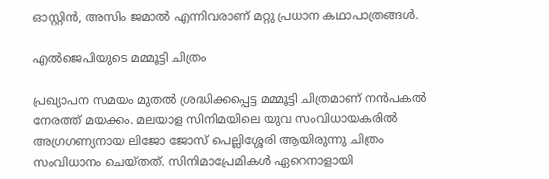ഓസ്റ്റിന്‍, അസിം ജമാല്‍ എന്നിവരാണ് മറ്റു പ്രധാന കഥാപാത്രങ്ങൾ.

എൽജെപിയുടെ മമ്മൂട്ടി ചിത്രം

പ്രഖ്യാപന സമയം മുതൽ ശ്രദ്ധിക്കപ്പെട്ട മമ്മൂട്ടി ചിത്രമാണ് നൻപകൽ നേരത്ത് മയക്കം. മലയാള സിനിമയിലെ യുവ സംവിധായകരിൽ അഗ്രഗണ്യനായ ലിജോ ജോസ് പെല്ലിശ്ശേരി ആയിരുന്നു ചിത്രം സംവിധാനം ചെയ്തത്. സിനിമാപ്രേമികള്‍ ഏറെനാളായി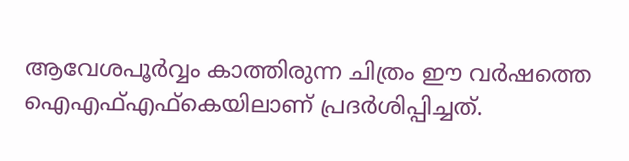ആവേശപൂര്‍വ്വം കാത്തിരുന്ന ചിത്രം ഈ വർഷത്തെ ഐഎഫ്എഫ്കെയിലാണ് പ്രദർശിപ്പിച്ചത്.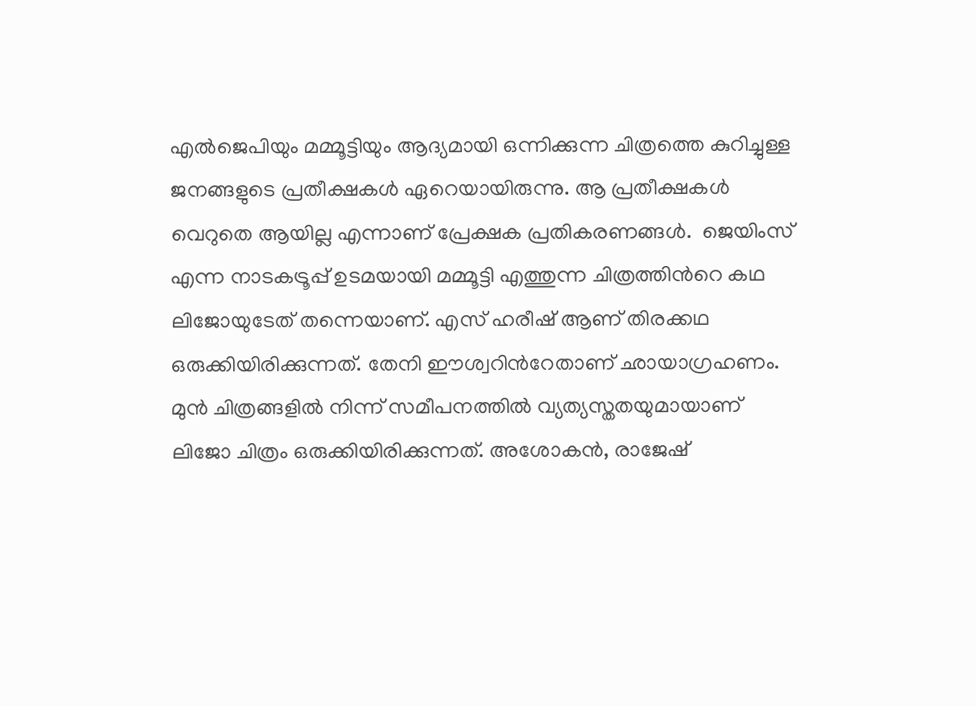എൽജെപിയും മമ്മൂട്ടിയും ആദ്യമായി ഒന്നിക്കുന്ന ചിത്രത്തെ കുറിച്ചുള്ള ജനങ്ങളുടെ പ്രതീക്ഷകൾ ഏറെയായിരുന്നു. ആ പ്രതീക്ഷകൾ വെറുതെ ആയില്ല എന്നാണ് പ്രേക്ഷക പ്രതികരണങ്ങൾ.  ജെയിംസ് എന്ന നാടകട്രൂപ്പ് ഉടമയായി മമ്മൂട്ടി എത്തുന്ന ചിത്രത്തിന്‍റെ കഥ ലിജോയുടേത് തന്നെയാണ്. എസ് ഹരീഷ് ആണ് തിരക്കഥ ഒരുക്കിയിരിക്കുന്നത്. തേനി ഈശ്വറിന്‍റേതാണ് ഛായാഗ്രഹണം. മുന്‍ ചിത്രങ്ങളില്‍ നിന്ന് സമീപനത്തില്‍ വ്യത്യസ്തതയുമായാണ് ലിജോ ചിത്രം ഒരുക്കിയിരിക്കുന്നത്. അശോകന്‍, രാജേഷ്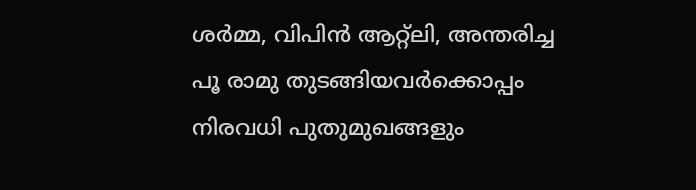ശര്‍മ്മ, വിപിന്‍ ആറ്റ്ലി, അന്തരിച്ച പൂ രാമു തുടങ്ങിയവര്‍ക്കൊപ്പം നിരവധി പുതുമുഖങ്ങളും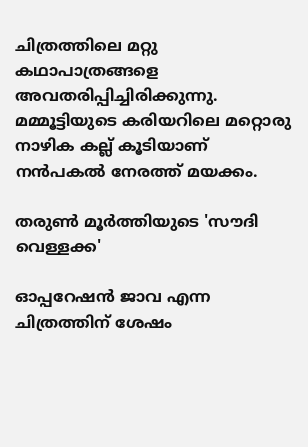ചിത്രത്തിലെ മറ്റു കഥാപാത്രങ്ങളെ അവതരിപ്പിച്ചിരിക്കുന്നു. മമ്മൂട്ടിയുടെ കരിയറിലെ മറ്റൊരു നാഴിക കല്ല് കൂടിയാണ് നൻപകൽ നേരത്ത് മയക്കം.

തരുൺ മൂർത്തിയുടെ 'സൗദി വെള്ളക്ക'

ഓപ്പറേഷൻ ജാവ എന്ന ചിത്രത്തിന് ശേഷം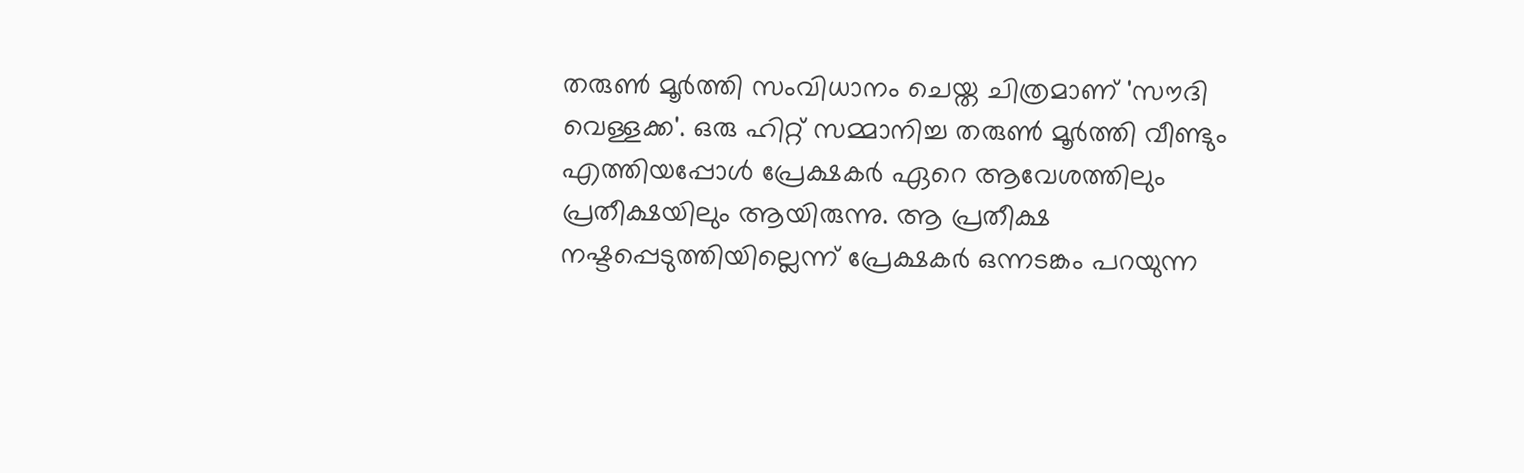തരുൺ മൂർത്തി സംവിധാനം ചെയ്ത ചിത്രമാണ് 'സൗദി വെള്ളക്ക'. ഒരു ഹിറ്റ് സമ്മാനിച്ച തരുൺ മൂർത്തി വീണ്ടും എത്തിയപ്പോൾ പ്രേക്ഷകർ ഏറെ ആവേശത്തിലും പ്രതീക്ഷയിലും ആയിരുന്നു. ആ പ്രതീക്ഷ നഷ്ടപ്പെടുത്തിയില്ലെന്ന് പ്രേക്ഷകർ ഒന്നടങ്കം പറയുന്ന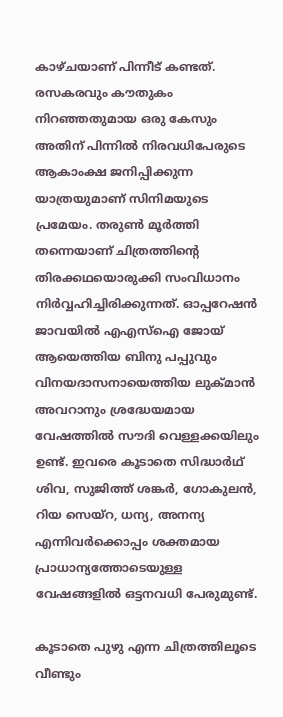കാഴ്ചയാണ് പിന്നീട് കണ്ടത്. രസകരവും കൗതുകം നിറഞ്ഞതുമായ ഒരു കേസും അതിന് പിന്നിൽ നിരവധിപേരുടെ ആകാംക്ഷ ജനിപ്പിക്കുന്ന യാത്രയുമാണ് സിനിമയുടെ പ്രമേയം. തരുൺ മൂര്‍ത്തി തന്നെയാണ് ചിത്രത്തിന്‍റെ തിരക്കഥയൊരുക്കി സംവിധാനം നിർവ്വഹിച്ചിരിക്കുന്നത്. ഓപ്പറേഷൻ ജാവയിൽ എഎസ്ഐ ജോയ് ആയെത്തിയ ബിനു പപ്പുവും വിനയദാസനായെത്തിയ ലുക്മാൻ അവറാനും ശ്രദ്ധേയമായ വേഷത്തിൽ സൗദി വെള്ളക്കയിലും ഉണ്ട്. ഇവരെ കൂടാതെ സിദ്ധാർഥ് ശിവ, സുജിത്ത് ശങ്കര്‍, ഗോകുലൻ, റിയ സെയ്റ, ധന്യ, അനന്യ എന്നിവർക്കൊപ്പം ശക്തമായ പ്രാധാന്യത്തോടെയുള്ള വേഷങ്ങളിൽ ഒട്ടനവധി പേരുമുണ്ട്.

കൂടാതെ പുഴു എന്ന ചിത്രത്തിലൂടെ വീണ്ടും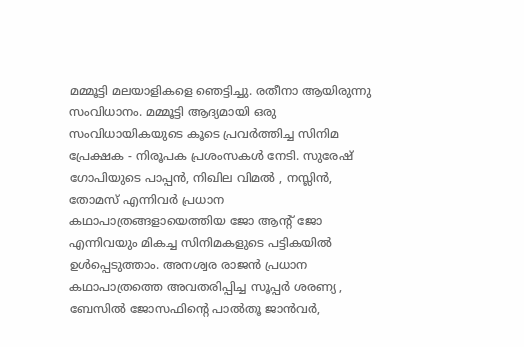മമ്മൂട്ടി മലയാളികളെ ഞെട്ടിച്ചു. രതീനാ ആയിരുന്നു സംവിധാനം. മമ്മൂട്ടി ആദ്യമായി ഒരു സംവിധായികയുടെ കൂടെ പ്രവർത്തിച്ച സിനിമ പ്രേക്ഷക - നിരൂപക പ്രശംസകൾ നേടി. സുരേഷ് ഗോപിയുടെ പാപ്പൻ, നിഖില വിമൽ , നസ്ലിൻ, തോമസ് എന്നിവർ പ്രധാന കഥാപാത്രങ്ങളായെത്തിയ ജോ ആന്റ് ജോ എന്നിവയും മികച്ച സിനിമകളുടെ പട്ടികയിൽ ഉൾപ്പെടുത്താം. അനശ്വര രാജൻ പ്രധാന കഥാപാത്രത്തെ അവതരിപ്പിച്ച സൂപ്പർ ശരണ്യ , ബേസിൽ ജോസഫിന്റെ പാൽതൂ ജാൻവർ,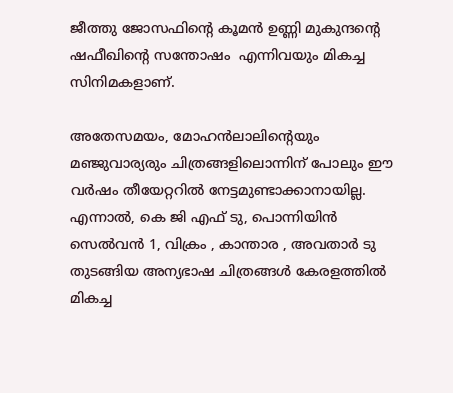ജീത്തു ജോസഫിന്റെ കൂമൻ ഉണ്ണി മുകുന്ദന്റെ ഷഫീഖിന്റെ സന്തോഷം  എന്നിവയും മികച്ച സിനിമകളാണ്.

അതേസമയം, മോഹൻലാലിന്റെയും മഞ്ജുവാര്യരും ചിത്രങ്ങളിലൊന്നിന് പോലും ഈ വർഷം തീയേറ്ററിൽ നേട്ടമുണ്ടാക്കാനായില്ല. എന്നാൽ, കെ ജി എഫ് ടു, പൊന്നിയിൻ സെൽവൻ 1, വിക്രം , കാന്താര , അവതാർ ടു തുടങ്ങിയ അന്യഭാഷ ചിത്രങ്ങൾ കേരളത്തിൽ മികച്ച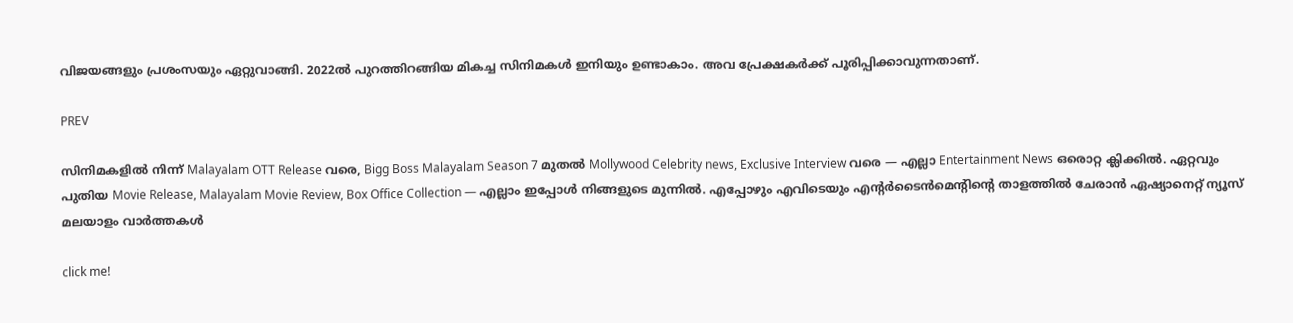വിജയങ്ങളും പ്രശംസയും ഏറ്റുവാങ്ങി. 2022ൽ പുറത്തിറങ്ങിയ മികച്ച സിനിമകൾ ഇനിയും ഉണ്ടാകാം. അവ പ്രേക്ഷകർക്ക് പൂരിപ്പിക്കാവുന്നതാണ്.

PREV

സിനിമകളിൽ നിന്ന് Malayalam OTT Release വരെ, Bigg Boss Malayalam Season 7 മുതൽ Mollywood Celebrity news, Exclusive Interview വരെ — എല്ലാ Entertainment News ഒരൊറ്റ ക്ലിക്കിൽ. ഏറ്റവും പുതിയ Movie Release, Malayalam Movie Review, Box Office Collection — എല്ലാം ഇപ്പോൾ നിങ്ങളുടെ മുന്നിൽ. എപ്പോഴും എവിടെയും എന്റർടൈൻമെന്റിന്റെ താളത്തിൽ ചേരാൻ ഏഷ്യാനെറ്റ് ന്യൂസ് മലയാളം വാർത്തകൾ

click me!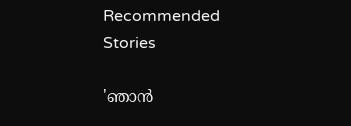Recommended Stories

'ഞാന്‍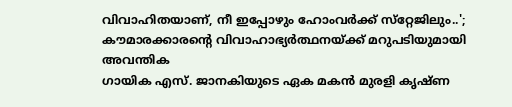വിവാഹിതയാണ്, നീ ഇപ്പോഴും ഹോംവര്‍ക്ക് സ്‌റ്റേജിലും..'; കൗമാരക്കാരന്റെ വിവാഹാഭ്യർത്ഥനയ്ക്ക് മറുപടിയുമായി അവന്തിക
ഗായിക എസ്. ജാനകിയുടെ ഏക മകൻ മുരളി കൃഷ്ണ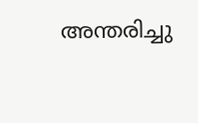അന്തരിച്ചു